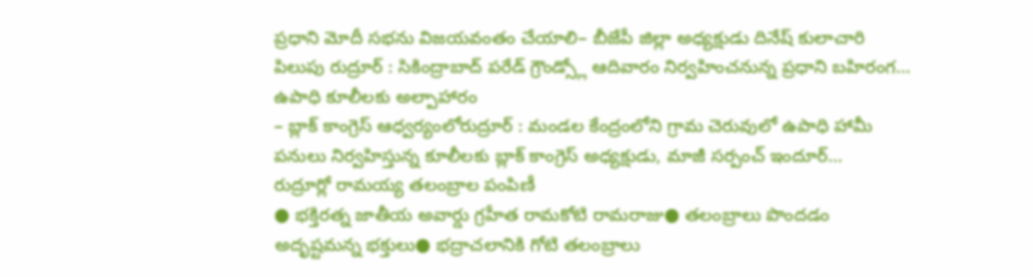ప్రధాని మోదీ సభను విజయవంతం చేయాలి– బీజేపీ జిల్లా అధ్యక్షుడు దినేష్ కులాచారి పిలుపు రుద్రూర్ : సికింద్రాబాద్ పరేడ్ గ్రౌండ్స్లో ఆదివారం నిర్వహించనున్న ప్రధాని బహిరంగ…
ఉపాధి కూలీలకు అల్పాహారం
– బ్లాక్ కాంగ్రెస్ ఆధ్వర్యంలోరుద్రూర్ : మండల కేంద్రంలోని గ్రామ చెరువులో ఉపాధి హామీ పనులు నిర్వహిస్తున్న కూలీలకు బ్లాక్ కాంగ్రెస్ అధ్యక్షుడు, మాజీ సర్పంచ్ ఇందూర్…
రుద్రూర్లో రామయ్య తలంబ్రాల పంపిణీ
● భక్తిరత్న జాతీయ అవార్డు గ్రహీత రామకోటి రామరాజు● తలంబ్రాలు పొందడం అదృష్టమన్న భక్తులు● భద్రాచలానికి గోటి తలంబ్రాలు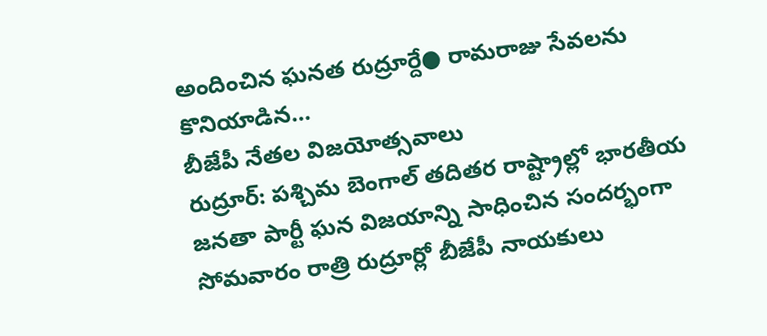అందించిన ఘనత రుద్రూర్దే● రామరాజు సేవలను కొనియాడిన…
బీజేపీ నేతల విజయోత్సవాలు
రుద్రూర్: పశ్చిమ బెంగాల్ తదితర రాష్ట్రాల్లో భారతీయ జనతా పార్టీ ఘన విజయాన్ని సాధించిన సందర్భంగా సోమవారం రాత్రి రుద్రూర్లో బీజేపీ నాయకులు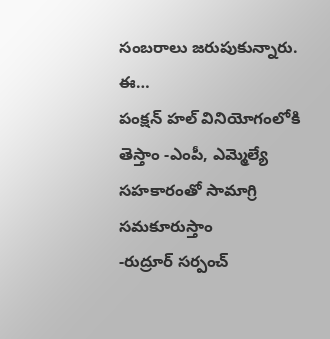సంబరాలు జరుపుకున్నారు. ఈ…
పంక్షన్ హల్ వినియోగంలోకి తెస్తాం -ఎంపీ, ఎమ్మెల్యే సహకారంతో సామాగ్రి సమకూరుస్తాం
-రుద్రూర్ సర్పంచ్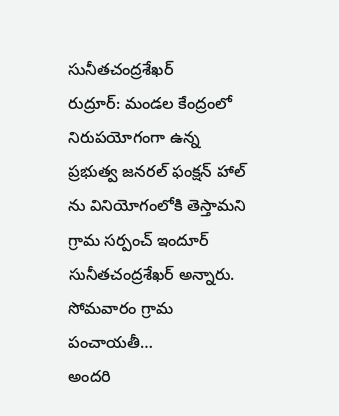సునీతచంద్రశేఖర్
రుద్రూర్: మండల కేంద్రంలో నిరుపయోగంగా ఉన్న ప్రభుత్వ జనరల్ ఫంక్షన్ హాల్ ను వినియోగంలోకి తెస్తామని గ్రామ సర్పంచ్ ఇందూర్ సునీతచంద్రశేఖర్ అన్నారు. సోమవారం గ్రామ పంచాయతీ…
అందరి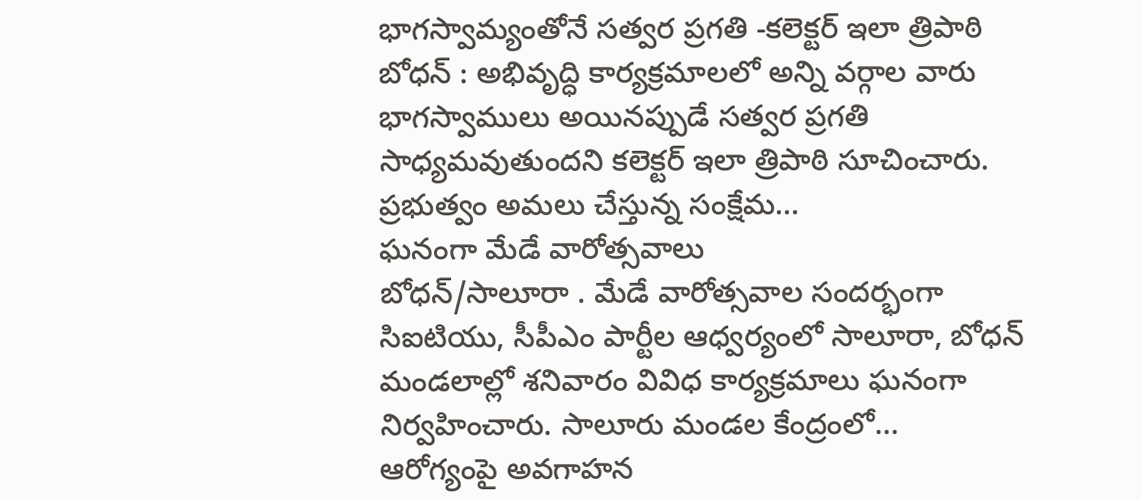భాగస్వామ్యంతోనే సత్వర ప్రగతి -కలెక్టర్ ఇలా త్రిపాఠి
బోధన్ : అభివృద్ధి కార్యక్రమాలలో అన్ని వర్గాల వారు భాగస్వాములు అయినప్పుడే సత్వర ప్రగతి సాధ్యమవుతుందని కలెక్టర్ ఇలా త్రిపాఠి సూచించారు. ప్రభుత్వం అమలు చేస్తున్న సంక్షేమ…
ఘనంగా మేడే వారోత్సవాలు
బోధన్/సాలూరా . మేడే వారోత్సవాల సందర్భంగా సిఐటియు, సీపీఎం పార్టీల ఆధ్వర్యంలో సాలూరా, బోధన్ మండలాల్లో శనివారం వివిధ కార్యక్రమాలు ఘనంగా నిర్వహించారు. సాలూరు మండల కేంద్రంలో…
ఆరోగ్యంపై అవగాహన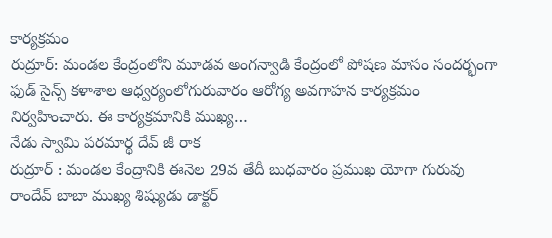కార్యక్రమం
రుద్రూర్: మండల కేంద్రంలోని మూడవ అంగన్వాడి కేంద్రంలో పోషణ మాసం సందర్భంగా ఫుడ్ సైన్స్ కళాశాల ఆధ్వర్యంలోగురువారం ఆరోగ్య అవగాహన కార్యక్రమం నిర్వహించారు. ఈ కార్యక్రమానికి ముఖ్య…
నేడు స్వామి పరమార్థ దేవ్ జీ రాక
రుద్రూర్ : మండల కేంద్రానికి ఈనెల 29వ తేదీ బుధవారం ప్రముఖ యోగా గురువు రాందేవ్ బాబా ముఖ్య శిష్యుడు డాక్టర్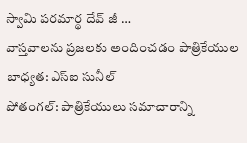స్వామి పరమార్థ దేవ్ జీ …
వాస్తవాలను ప్రజలకు అందించడం పాత్రికేయుల బాధ్యత: ఎస్ఐ సునీల్
పోతంగల్: పాత్రికేయులు సమాచారాన్ని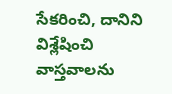సేకరించి, దానిని విశ్లేషించి వాస్తవాలను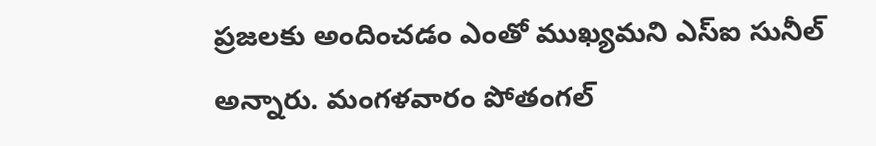ప్రజలకు అందించడం ఎంతో ముఖ్యమని ఎస్ఐ సునీల్ అన్నారు. మంగళవారం పోతంగల్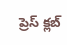ప్రెస్ క్లబ్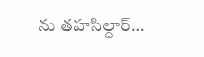ను తహసిల్దార్…